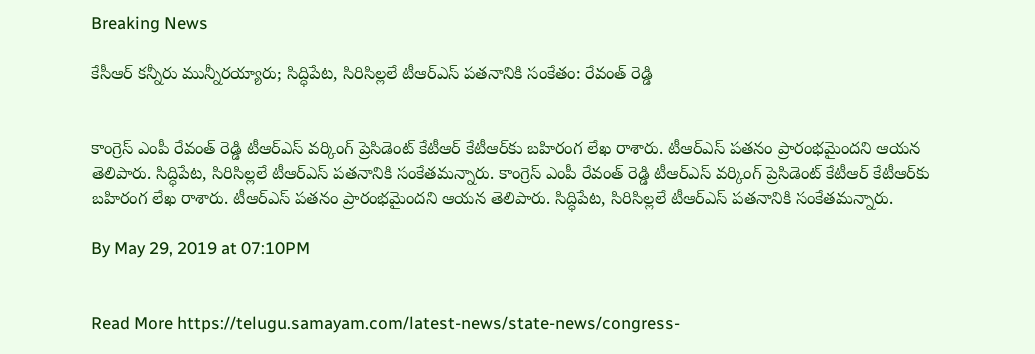Breaking News

కేసీఆర్ కన్నీరు మున్నీరయ్యారు; సిద్ధిపేట, సిరిసిల్లలే టీఆర్ఎస్ పతనానికి సంకేతం: రేవంత్ రెడ్డి


కాంగ్రెస్ ఎంపీ రేవంత్ రెడ్డి టీఆర్ఎస్ వర్కింగ్ ప్రెసిడెంట్ కేటీఆర్ కేటీఆర్‌కు బహిరంగ లేఖ రాశారు. టీఆర్ఎస్ పతనం ప్రారంభమైందని ఆయన తెలిపారు. సిద్ధిపేట, సిరిసిల్లలే టీఆర్ఎస్ పతనానికి సంకేతమన్నారు. కాంగ్రెస్ ఎంపీ రేవంత్ రెడ్డి టీఆర్ఎస్ వర్కింగ్ ప్రెసిడెంట్ కేటీఆర్ కేటీఆర్‌కు బహిరంగ లేఖ రాశారు. టీఆర్ఎస్ పతనం ప్రారంభమైందని ఆయన తెలిపారు. సిద్ధిపేట, సిరిసిల్లలే టీఆర్ఎస్ పతనానికి సంకేతమన్నారు.

By May 29, 2019 at 07:10PM


Read More https://telugu.samayam.com/latest-news/state-news/congress-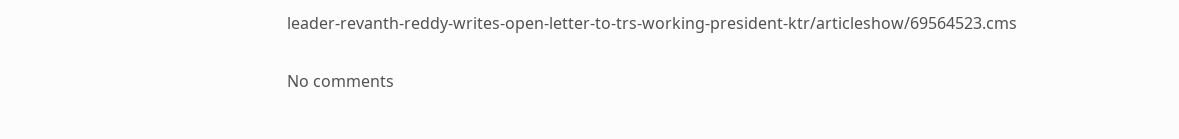leader-revanth-reddy-writes-open-letter-to-trs-working-president-ktr/articleshow/69564523.cms

No comments